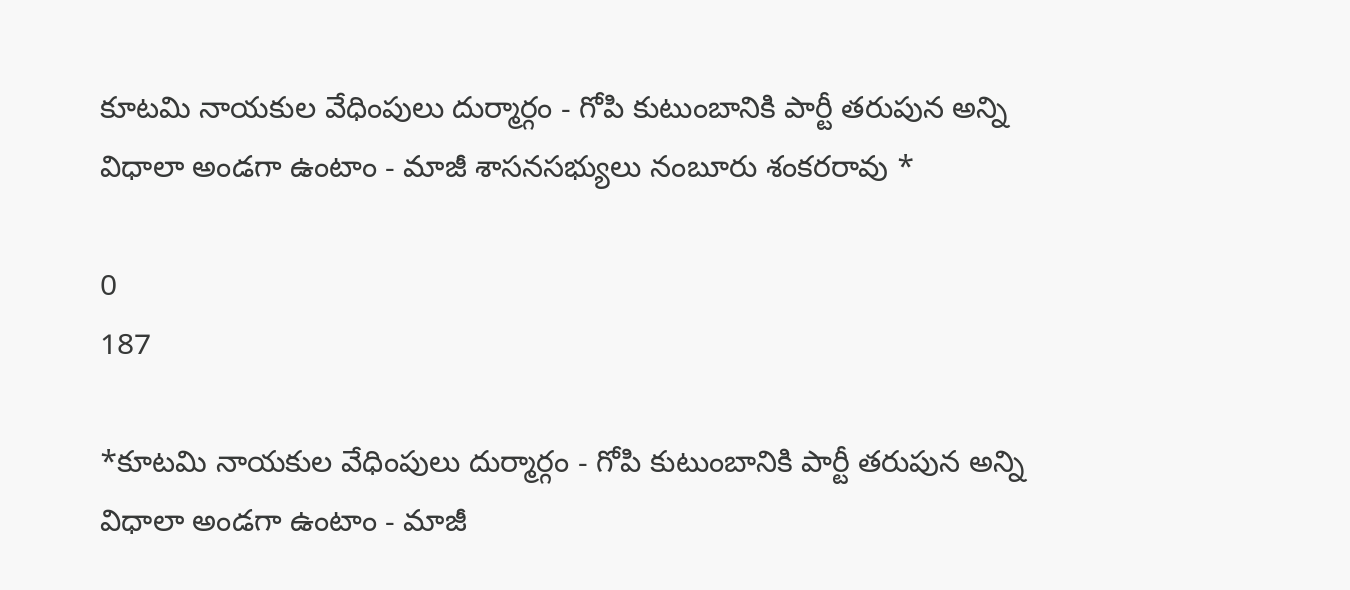కూటమి నాయకుల వేధింపులు దుర్మార్గం - గోపి కుటుంబానికి పార్టీ తరుపున అన్ని విధాలా అండగా ఉంటాం - మాజీ శాసనసభ్యులు నంబూరు శంకరరావు *

0
187

*కూటమి నాయకుల వేధింపులు దుర్మార్గం - గోపి కుటుంబానికి పార్టీ తరుపున అన్ని విధాలా అండగా ఉంటాం - మాజీ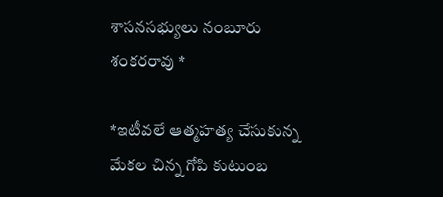శాసనసభ్యులు నంబూరు శంకరరావు *

*ఇటీవలే ఆత్మహత్య చేసుకున్న మేకల చిన్న గోపి కుటుంబ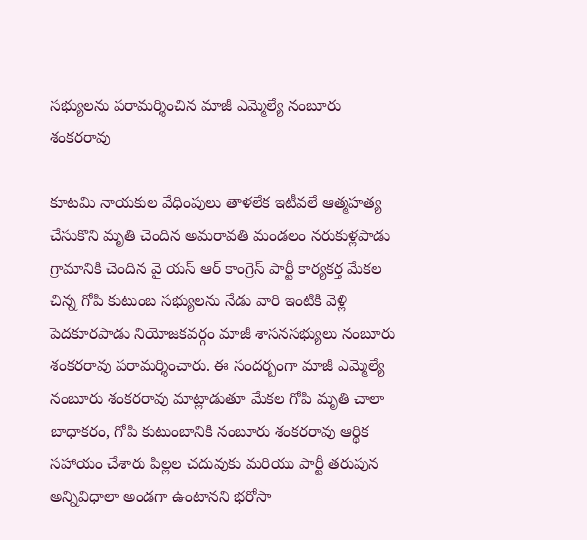సభ్యులను పరామర్శించిన మాజీ ఎమ్మెల్యే నంబూరు శంకరరావు

కూటమి నాయకుల వేధింపులు తాళలేక ఇటీవలే ఆత్మహత్య చేసుకొని మృతి చెందిన అమరావతి మండలం నరుకుళ్లపాడు గ్రామానికి చెందిన వై యస్ ఆర్ కాంగ్రెస్ పార్టీ కార్యకర్త మేకల చిన్న గోపి కుటుంబ సభ్యులను నేడు వారి ఇంటికి వెళ్లి పెదకూరపాడు నియోజకవర్గం మాజీ శాసనసభ్యులు నంబూరు శంకరరావు పరామర్శించారు. ఈ సందర్బంగా మాజీ ఎమ్మెల్యే నంబూరు శంకరరావు మాట్లాడుతూ మేకల గోపి మృతి చాలా బాధాకరం, గోపి కుటుంబానికి నంబూరు శంకరరావు ఆర్థిక సహాయం చేశారు పిల్లల చదువుకు మరియు పార్టీ తరుపున అన్నివిధాలా అండగా ఉంటానని భరోసా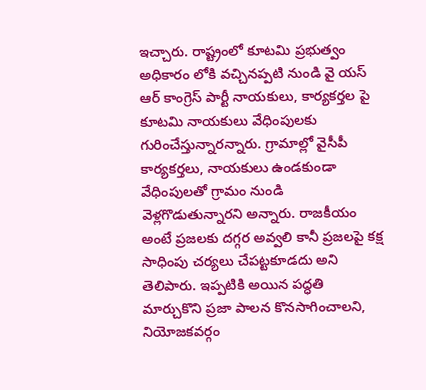ఇచ్చారు. రాష్ట్రంలో కూటమి ప్రభుత్వం అధికారం లోకి వచ్చినప్పటి నుండి వై యస్ ఆర్ కాంగ్రెస్ పార్టీ నాయకులు, కార్యకర్తల పై కూటమి నాయకులు వేధింపులకు గురించేస్తున్నారన్నారు. గ్రామాల్లో వైసీపీ కార్యకర్తలు, నాయకులు ఉండకుండా వేధింపులతో గ్రామం నుండి వెళ్లగొడుతున్నారని అన్నారు. రాజకీయం అంటే ప్రజలకు దగ్గర అవ్వలి కానీ ప్రజలపై కక్ష సాధింపు చర్యలు చేపట్టకూడదు అని తెలిపారు. ఇప్పటికి అయిన పద్ధతి మార్చుకొని ప్రజా పాలన కొనసాగించాలని, నియోజకవర్గం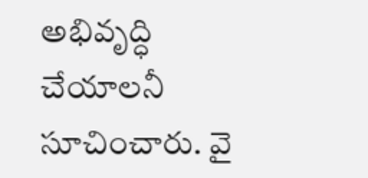అభివృద్ధి చేయాలనీ సూచించారు. వై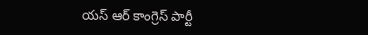యస్ ఆర్ కాంగ్రెస్ పార్టీ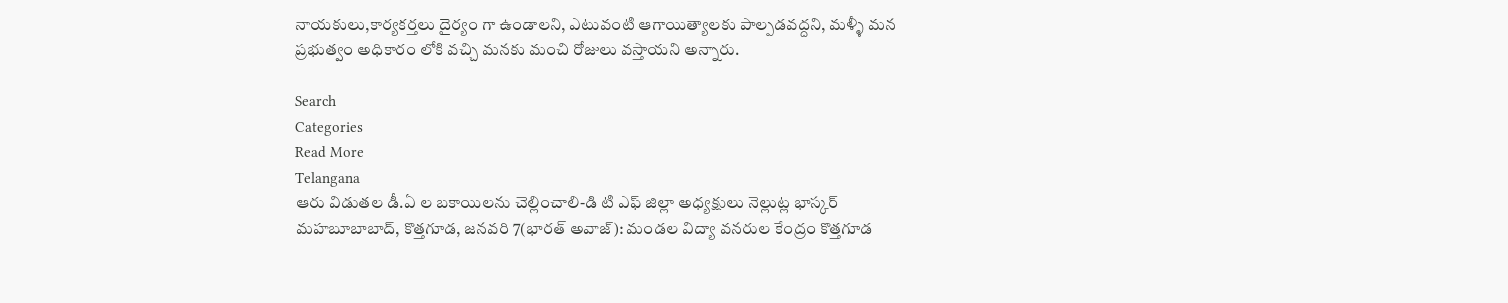నాయకులు,కార్యకర్తలు దైర్యం గా ఉండాలని, ఎటువంటి ఆగాయిత్యాలకు పాల్పడవద్దని, మళ్ళీ మన ప్రభుత్వం అధికారం లోకి వచ్చి మనకు మంచి రోజులు వస్తాయని అన్నారు.

Search
Categories
Read More
Telangana
ఆరు విడుతల డీ.ఏ ల బకాయిలను చెల్లించాలి-డి టి ఎఫ్ జిల్లా అధ్యక్షులు నెల్లుట్ల భాస్కర్
మహబూబాబాద్, కొత్తగూడ, జనవరి 7(భారత్ అవాజ్): మండల విద్యా వనరుల కేంద్రం కొత్తగూడ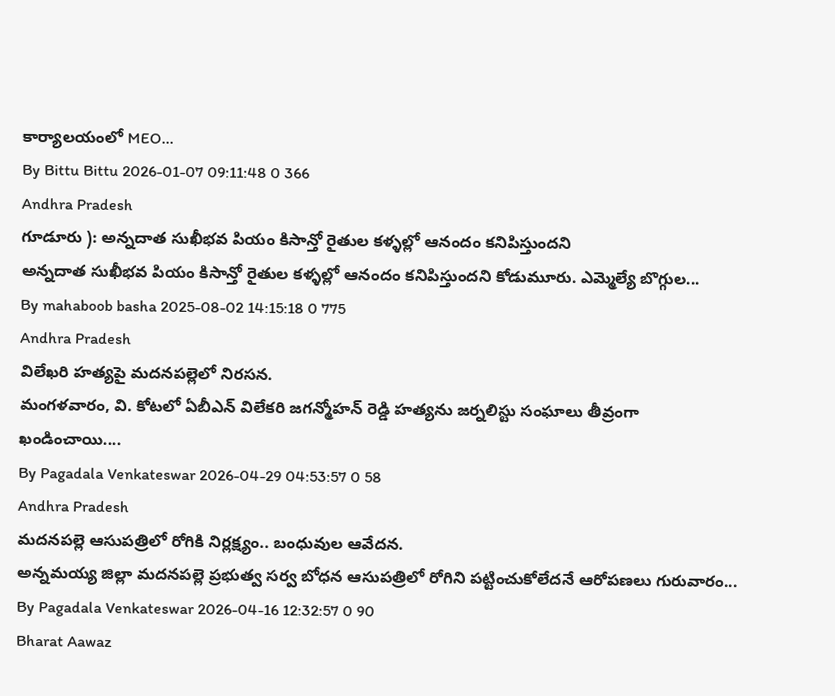కార్యాలయంలో MEO...
By Bittu Bittu 2026-01-07 09:11:48 0 366
Andhra Pradesh
గూడూరు ): అన్నదాత సుఖీభవ పియం కిసాన్తో రైతుల కళ్ళల్లో ఆనందం కనిపిస్తుందని
అన్నదాత సుఖీభవ పియం కిసాన్తో రైతుల కళ్ళల్లో ఆనందం కనిపిస్తుందని కోడుమూరు. ఎమ్మెల్యే బొగ్గుల...
By mahaboob basha 2025-08-02 14:15:18 0 775
Andhra Pradesh
విలేఖరి హత్యపై మదనపల్లెలో నిరసన.
మంగళవారం, వి. కోటలో ఏబీఎన్ విలేకరి జగన్మోహన్ రెడ్డి హత్యను జర్నలిస్టు సంఘాలు తీవ్రంగా ఖండించాయి....
By Pagadala Venkateswar 2026-04-29 04:53:57 0 58
Andhra Pradesh
మదనపల్లె ఆసుపత్రిలో రోగికి నిర్లక్ష్యం.. బంధువుల ఆవేదన.
అన్నమయ్య జిల్లా మదనపల్లె ప్రభుత్వ సర్వ బోధన ఆసుపత్రిలో రోగిని పట్టించుకోలేదనే ఆరోపణలు గురువారం...
By Pagadala Venkateswar 2026-04-16 12:32:57 0 90
Bharat Aawaz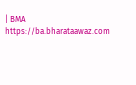| BMA https://ba.bharataawaz.com